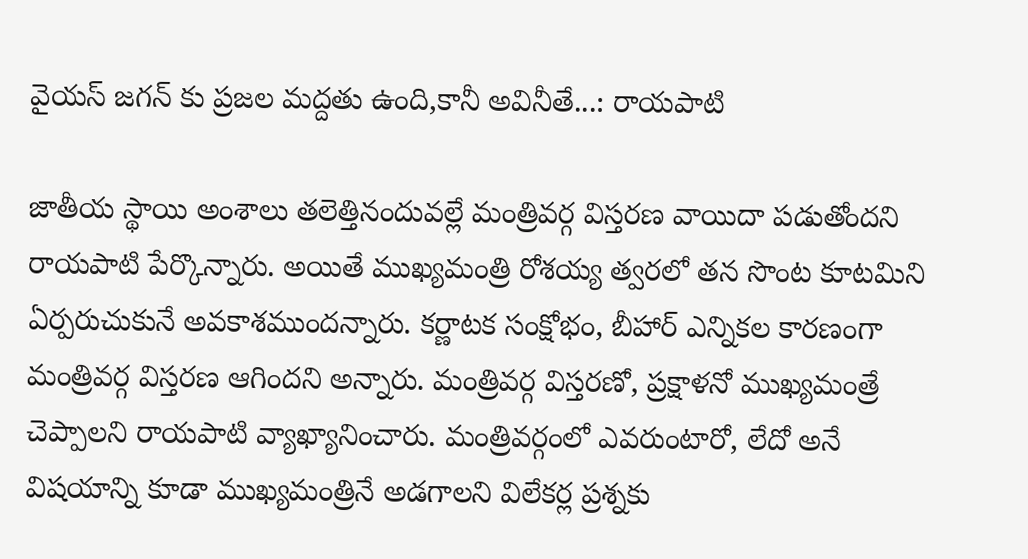వైయస్ జగన్ కు ప్రజల మద్దతు ఉంది,కానీ అవినీతే...: రాయపాటి

జాతీయ స్థాయి అంశాలు తలెత్తినందువల్లే మంత్రివర్గ విస్తరణ వాయిదా పడుతోందని రాయపాటి పేర్కొన్నారు. అయితే ముఖ్యమంత్రి రోశయ్య త్వరలో తన సొంట కూటమిని ఏర్పరుచుకునే అవకాశముందన్నారు. కర్ణాటక సంక్షోభం, బీహార్ ఎన్నికల కారణంగా మంత్రివర్గ విస్తరణ ఆగిందని అన్నారు. మంత్రివర్గ విస్తరణో, ప్రక్షాళనో ముఖ్యమంత్రే చెప్పాలని రాయపాటి వ్యాఖ్యానించారు. మంత్రివర్గంలో ఎవరుంటారో, లేదో అనే విషయాన్ని కూడా ముఖ్యమంత్రినే అడగాలని విలేకర్ల ప్రశ్నకు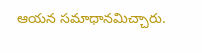ఆయన సమాధానమిచ్చారు.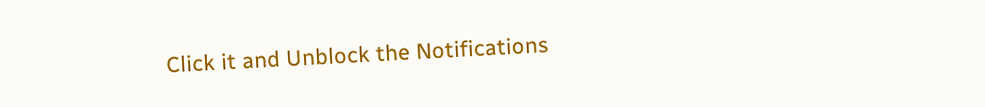Click it and Unblock the Notifications